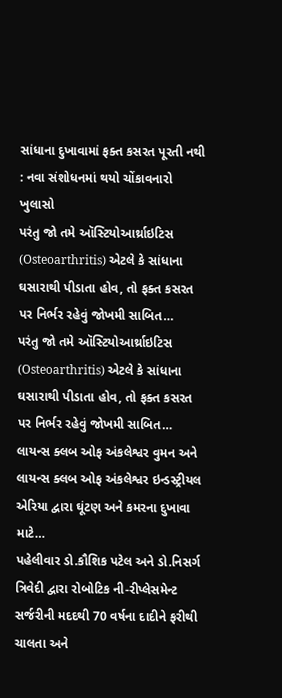સાંધાના દુખાવામાં ફક્ત કસરત પૂરતી નથી : નવા સંશોધનમાં થયો ચોંકાવનારો ખુલાસો
પરંતુ જો તમે ઑસ્ટિયોઆર્થ્રાઇટિસ (Osteoarthritis) એટલે કે સાંધાના ઘસારાથી પીડાતા હોવ, તો ફક્ત કસરત પર નિર્ભર રહેવું જોખમી સાબિત…
પરંતુ જો તમે ઑસ્ટિયોઆર્થ્રાઇટિસ (Osteoarthritis) એટલે કે સાંધાના ઘસારાથી પીડાતા હોવ, તો ફક્ત કસરત પર નિર્ભર રહેવું જોખમી સાબિત…
લાયન્સ ક્લબ ઓફ અંકલેશ્વર વુમન અને લાયન્સ ક્લબ ઓફ અંકલેશ્વર ઇન્ડસ્ટ્રીયલ એરિયા દ્વારા ઘૂંટણ અને કમરના દુખાવા માટે…
પહેલીવાર ડો.કૌશિક પટેલ અને ડો.નિસર્ગ ત્રિવેદી દ્વારા રોબોટિક ની-રીપ્લેસમેન્ટ સર્જરીની મદદથી 70 વર્ષના દાદીને ફરીથી ચાલતા અને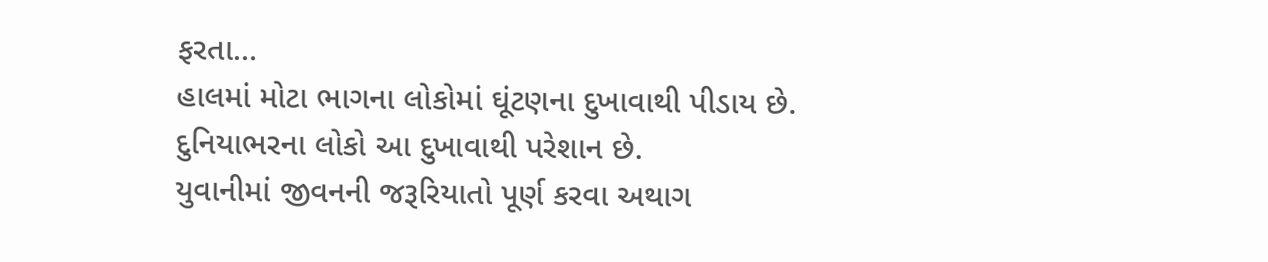ફરતા…
હાલમાં મોટા ભાગના લોકોમાં ઘૂંટણના દુખાવાથી પીડાય છે. દુનિયાભરના લોકો આ દુખાવાથી પરેશાન છે.
યુવાનીમાં જીવનની જરૂરિયાતો પૂર્ણ કરવા અથાગ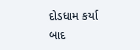દોડધામ કર્યા બાદ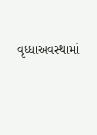વૃધ્ધાઅવસ્થામાં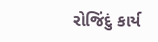રોજિંદું કાર્ય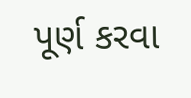પૂર્ણ કરવા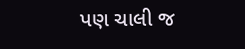પણ ચાલી જ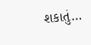શકાતું…